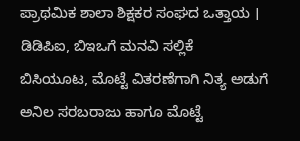ಪ್ರಾಥಮಿಕ ಶಾಲಾ ಶಿಕ್ಷಕರ ಸಂಘದ ಒತ್ತಾಯ । ಡಿಡಿಪಿಐ, ಬಿಇಒಗೆ ಮನವಿ ಸಲ್ಲಿಕೆ
ಬಿಸಿಯೂಟ, ಮೊಟ್ಟೆ ವಿತರಣೆಗಾಗಿ ನಿತ್ಯ ಅಡುಗೆ ಅನಿಲ ಸರಬರಾಜು ಹಾಗೂ ಮೊಟ್ಟೆ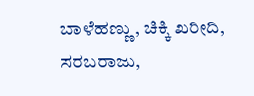ಬಾಳೆಹಣ್ಣು, ಚಿಕ್ಕಿ ಖರೀದಿ, ಸರಬರಾಜು,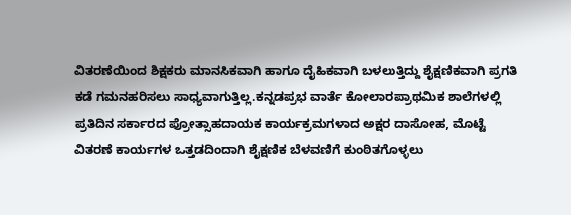ವಿತರಣೆಯಿಂದ ಶಿಕ್ಷಕರು ಮಾನಸಿಕವಾಗಿ ಹಾಗೂ ದೈಹಿಕವಾಗಿ ಬಳಲುತ್ತಿದ್ದು ಶೈಕ್ಷಣಿಕವಾಗಿ ಪ್ರಗತಿ ಕಡೆ ಗಮನಹರಿಸಲು ಸಾಧ್ಯವಾಗುತ್ತಿಲ್ಲ.ಕನ್ನಡಪ್ರಭ ವಾರ್ತೆ ಕೋಲಾರಪ್ರಾಥಮಿಕ ಶಾಲೆಗಳಲ್ಲಿ ಪ್ರತಿದಿನ ಸರ್ಕಾರದ ಪ್ರೋತ್ಸಾಹದಾಯಕ ಕಾರ್ಯಕ್ರಮಗಳಾದ ಅಕ್ಷರ ದಾಸೋಹ, ಮೊಟ್ಟೆ ವಿತರಣೆ ಕಾರ್ಯಗಳ ಒತ್ತಡದಿಂದಾಗಿ ಶೈಕ್ಷಣಿಕ ಬೆಳವಣಿಗೆ ಕುಂಠಿತಗೊಳ್ಳಲು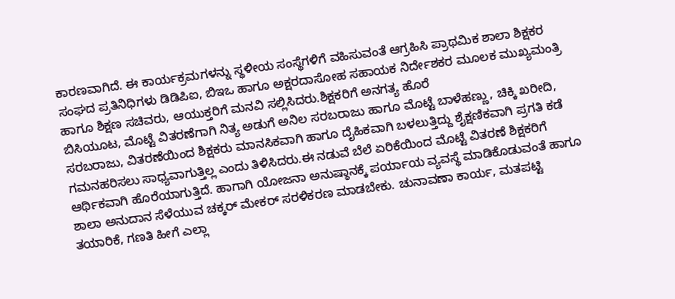ಕಾರಣವಾಗಿದೆ. ಈ ಕಾರ್ಯಕ್ರಮಗಳನ್ನು ಸ್ಥಳೀಯ ಸಂಸ್ಥೆಗಳಿಗೆ ವಹಿಸುವಂತೆ ಆಗ್ರಹಿಸಿ ಪ್ರಾಥಮಿಕ ಶಾಲಾ ಶಿಕ್ಷಕರ ಸಂಘದ ಪ್ರತಿನಿಧಿಗಳು ಡಿಡಿಪಿಐ, ಬಿಇಒ ಹಾಗೂ ಅಕ್ಷರದಾಸೋಹ ಸಹಾಯಕ ನಿರ್ದೇಶಕರ ಮೂಲಕ ಮುಖ್ಯಮಂತ್ರಿ ಹಾಗೂ ಶಿಕ್ಷಣ ಸಚಿವರು, ಆಯುಕ್ತರಿಗೆ ಮನವಿ ಸಲ್ಲಿಸಿದರು.ಶಿಕ್ಷಕರಿಗೆ ಅನಗತ್ಯ ಹೊರೆ
ಬಿಸಿಯೂಟ, ಮೊಟ್ಟೆ ವಿತರಣೆಗಾಗಿ ನಿತ್ಯ ಅಡುಗೆ ಅನಿಲ ಸರಬರಾಜು ಹಾಗೂ ಮೊಟ್ಟೆ ಬಾಳೆಹಣ್ಣು, ಚಿಕ್ಕಿ ಖರೀದಿ, ಸರಬರಾಜು, ವಿತರಣೆಯಿಂದ ಶಿಕ್ಷಕರು ಮಾನಸಿಕವಾಗಿ ಹಾಗೂ ದೈಹಿಕವಾಗಿ ಬಳಲುತ್ತಿದ್ದು ಶೈಕ್ಷಣಿಕವಾಗಿ ಪ್ರಗತಿ ಕಡೆ ಗಮನಹರಿಸಲು ಸಾಧ್ಯವಾಗುತ್ತಿಲ್ಲ ಎಂದು ತಿಳಿಸಿದರು.ಈ ನಡುವೆ ಬೆಲೆ ಏರಿಕೆಯಿಂದ ಮೊಟ್ಟೆ ವಿತರಣೆ ಶಿಕ್ಷಕರಿಗೆ ಆರ್ಥಿಕವಾಗಿ ಹೊರೆಯಾಗುತ್ತಿದೆ. ಹಾಗಾಗಿ ಯೋಜನಾ ಅನುಷ್ಠಾನಕ್ಕೆ ಪರ್ಯಾಯ ವ್ಯವಸ್ಥೆ ಮಾಡಿಕೊಡುವಂತೆ ಹಾಗೂ ಶಾಲಾ ಅನುದಾನ ಸೆಳೆಯುವ ಚಕ್ಕರ್ ಮೇಕರ್ ಸರಳಿಕರಣ ಮಾಡಬೇಕು. ಚುನಾವಣಾ ಕಾರ್ಯ, ಮತಪಟ್ಟಿ ತಯಾರಿಕೆ, ಗಣತಿ ಹೀಗೆ ಎಲ್ಲಾ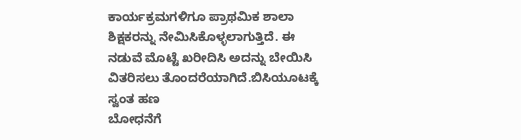ಕಾರ್ಯಕ್ರಮಗಳಿಗೂ ಪ್ರಾಥಮಿಕ ಶಾಲಾ ಶಿಕ್ಷಕರನ್ನು ನೇಮಿಸಿಕೊಳ್ಳಲಾಗುತ್ತಿದೆ. ಈ ನಡುವೆ ಮೊಟ್ಟೆ ಖರೀದಿಸಿ ಅದನ್ನು ಬೇಯಿಸಿ ವಿತರಿಸಲು ತೊಂದರೆಯಾಗಿದೆ.ಬಿಸಿಯೂಟಕ್ಕೆ ಸ್ವಂತ ಹಣ
ಬೋಧನೆಗೆ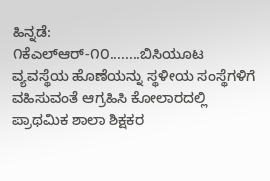ಹಿನ್ನಡೆ:
೧ಕೆಎಲ್ಆರ್-೧೦........ಬಿಸಿಯೂಟ ವ್ಯವಸ್ಥೆಯ ಹೊಣೆಯನ್ನು ಸ್ಥಳೀಯ ಸಂಸ್ಥೆಗಳಿಗೆ ವಹಿಸುವಂತೆ ಆಗ್ರಹಿಸಿ ಕೋಲಾರದಲ್ಲಿ ಪ್ರಾಥಮಿಕ ಶಾಲಾ ಶಿಕ್ಷಕರ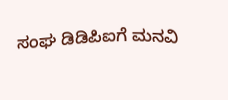ಸಂಘ ಡಿಡಿಪಿಐಗೆ ಮನವಿ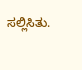ಸಲ್ಲಿಸಿತು.